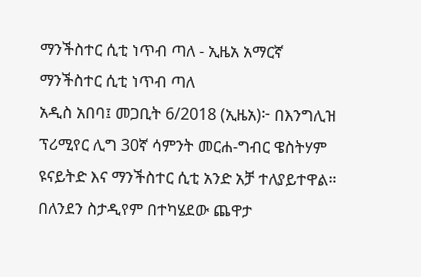ማንችስተር ሲቲ ነጥብ ጣለ - ኢዜአ አማርኛ
ማንችስተር ሲቲ ነጥብ ጣለ
አዲስ አበባ፤ መጋቢት 6/2018 (ኢዜአ)፦ በእንግሊዝ ፕሪሚየር ሊግ 30ኛ ሳምንት መርሐ-ግብር ዌስትሃም ዩናይትድ እና ማንችስተር ሲቲ አንድ አቻ ተለያይተዋል።
በለንደን ስታዲየም በተካሄደው ጨዋታ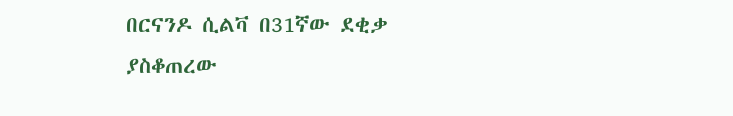በርናንዶ ሲልቫ በ31ኛው ደቂቃ ያስቆጠረው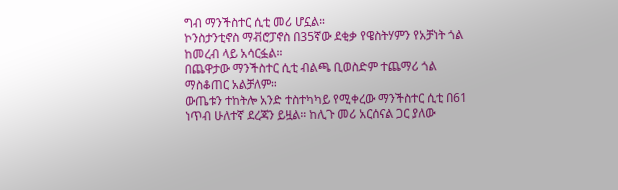ግብ ማንችስተር ሲቲ መሪ ሆኗል።
ኮንስታንቲኖስ ማቭሮፓኖስ በ35ኛው ደቂቃ የዌስትሃምን የአቻነት ጎል ከመረብ ላይ አሳርፏል።
በጨዋታው ማንችስተር ሲቲ ብልጫ ቢወስድም ተጨማሪ ጎል ማስቆጠር አልቻለም።
ውጤቱን ተከትሎ አንድ ተስተካካይ የሚቀረው ማንችስተር ሲቲ በ61 ነጥብ ሁለተኛ ደረጃን ይዟል። ከሊጉ መሪ አርሰናል ጋር ያለው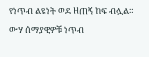የነጥብ ልዩነት ወደ ዘጠኝ ከፍ ብሏል።
ውሃ ሰማያዊዎቹ ነጥብ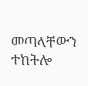መጣላቸውን ተከትሎ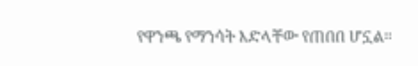የዋንጫ የማንሳት እድላቸው የጠበበ ሆኗል።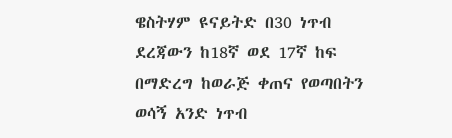ዌስትሃም ዩናይትድ በ30 ነጥብ ደረጃውን ከ18ኛ ወደ 17ኛ ከፍ በማድረግ ከወራጅ ቀጠና የወጣበትን ወሳኝ አንድ ነጥብ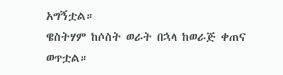አግኝቷል።
ዌስትሃም ከሶስት ወራት በኋላ ከወራጅ ቀጠና ወጥቷል።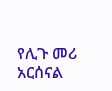የሊጉ መሪ አርሰናል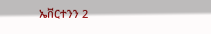ኤቨርተንን 2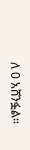ለ 0 አሸንፏል።